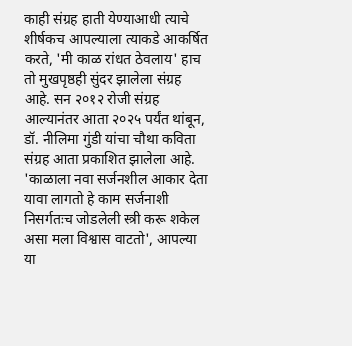काही संग्रह हाती येण्याआधी त्याचे शीर्षकच आपल्याला त्याकडे आकर्षित करते, 'मी काळ रांधत ठेवलाय' हाच तो मुखपृष्ठही सुंदर झालेला संग्रह आहे. सन २०१२ रोजी संग्रह आल्यानंतर आता २०२५ पर्यंत थांबून, डॉ. नीलिमा गुंडी यांचा चौथा कविता संग्रह आता प्रकाशित झालेला आहे. 'काळाला नवा सर्जनशील आकार देता यावा लागतो हे काम सर्जनाशी निसर्गतःच जोडलेली स्त्री करू शकेल असा मला विश्वास वाटतो', आपल्या या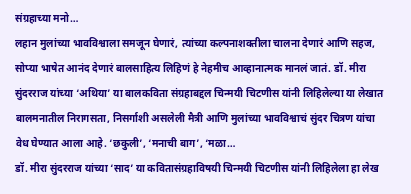संग्रहाच्या मनो…
लहान मुलांच्या भावविश्वाला समजून घेणारं, त्यांच्या कल्पनाशक्तीला चालना देणारं आणि सहज, सोप्या भाषेत आनंद देणारं बालसाहित्य लिहिणं हे नेहमीच आव्हानात्मक मानलं जातं. डॉ. मीरा सुंदरराज यांच्या ‘अथिया’ या बालकविता संग्रहाबद्दल चिन्मयी चिटणीस यांनी लिहिलेल्या या लेखात बालमनातील निरागसता, निसर्गाशी असलेली मैत्री आणि मुलांच्या भावविश्वाचं सुंदर चित्रण यांचा वेध घेण्यात आला आहे. ‘छकुली’, ‘मनाची बाग’, ‘मळा…
डॉ. मीरा सुंदरराज यांच्या ‘साद’ या कवितासंग्रहाविषयी चिन्मयी चिटणीस यांनी लिहिलेला हा लेख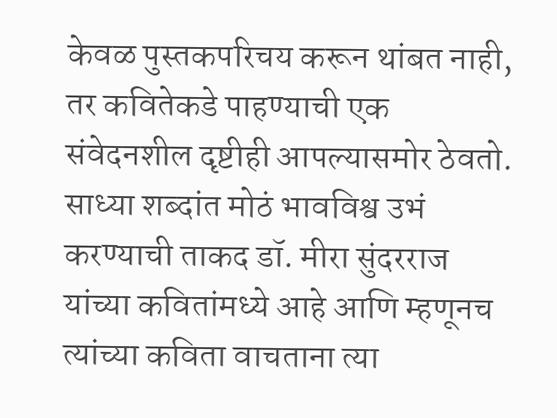केवळ पुस्तकपरिचय करून थांबत नाही, तर कवितेकडे पाहण्याची एक संवेदनशील दृष्टीही आपल्यासमोर ठेवतो. साध्या शब्दांत मोठं भावविश्व उभं करण्याची ताकद डॉ. मीरा सुंदरराज यांच्या कवितांमध्ये आहे आणि म्हणूनच त्यांच्या कविता वाचताना त्या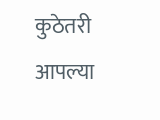कुठेतरी आपल्या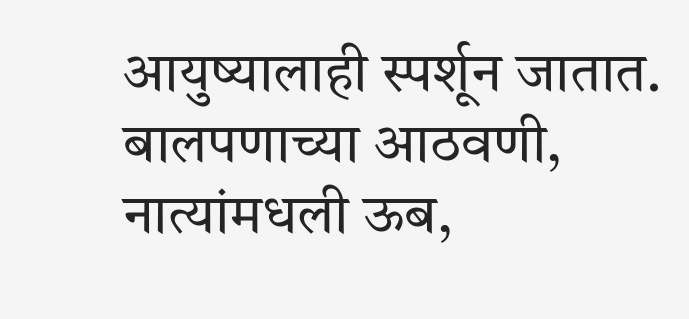आयुष्यालाही स्पर्शून जातात. बालपणाच्या आठवणी, नात्यांमधली ऊब,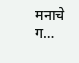मनाचे ग…